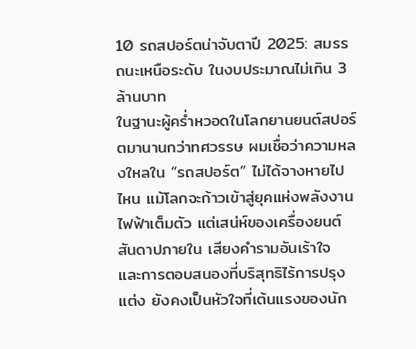10 รถสปอร์ตน่าจับตาปี 2025: สมรรถนะเหนือระดับ ในงบประมาณไม่เกิน 3 ล้านบาท
ในฐานะผู้คร่ำหวอดในโลกยานยนต์สปอร์ตมานานกว่าทศวรรษ ผมเชื่อว่าความหลงใหลใน “รถสปอร์ต” ไม่ได้จางหายไปไหน แม้โลกจะก้าวเข้าสู่ยุคแห่งพลังงานไฟฟ้าเต็มตัว แต่เสน่ห์ของเครื่องยนต์สันดาปภายใน เสียงคำรามอันเร้าใจ และการตอบสนองที่บริสุทธิไร้การปรุงแต่ง ยังคงเป็นหัวใจที่เต้นแรงของนัก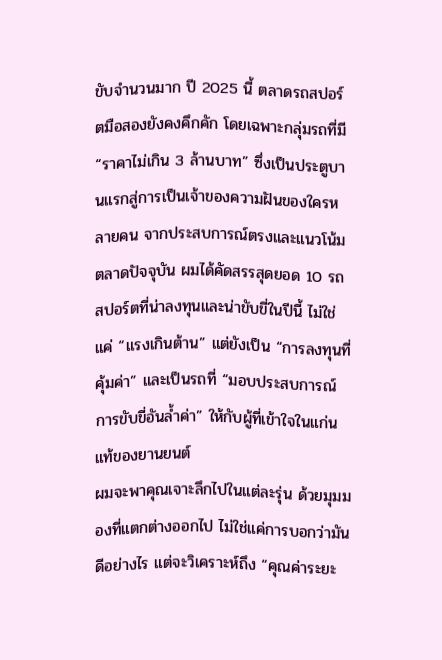ขับจำนวนมาก ปี 2025 นี้ ตลาดรถสปอร์ตมือสองยังคงคึกคัก โดยเฉพาะกลุ่มรถที่มี “ราคาไม่เกิน 3 ล้านบาท” ซึ่งเป็นประตูบานแรกสู่การเป็นเจ้าของความฝันของใครหลายคน จากประสบการณ์ตรงและแนวโน้มตลาดปัจจุบัน ผมได้คัดสรรสุดยอด 10 รถสปอร์ตที่น่าลงทุนและน่าขับขี่ในปีนี้ ไม่ใช่แค่ “แรงเกินต้าน” แต่ยังเป็น “การลงทุนที่คุ้มค่า” และเป็นรถที่ “มอบประสบการณ์การขับขี่อันล้ำค่า” ให้กับผู้ที่เข้าใจในแก่นแท้ของยานยนต์
ผมจะพาคุณเจาะลึกไปในแต่ละรุ่น ด้วยมุมมองที่แตกต่างออกไป ไม่ใช่แค่การบอกว่ามันดีอย่างไร แต่จะวิเคราะห์ถึง “คุณค่าระยะ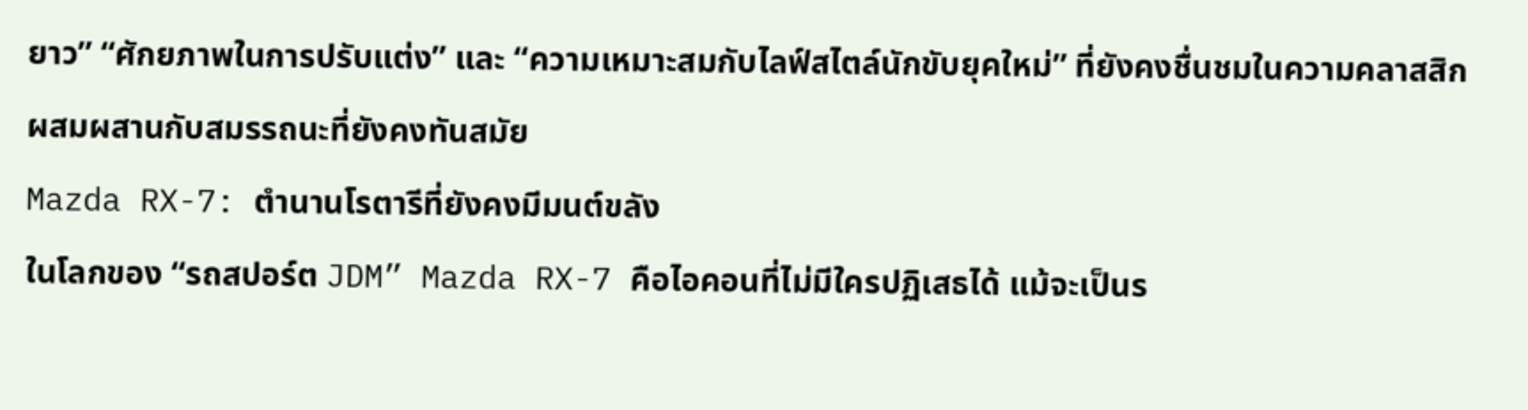ยาว” “ศักยภาพในการปรับแต่ง” และ “ความเหมาะสมกับไลฟ์สไตล์นักขับยุคใหม่” ที่ยังคงชื่นชมในความคลาสสิกผสมผสานกับสมรรถนะที่ยังคงทันสมัย
Mazda RX-7: ตำนานโรตารีที่ยังคงมีมนต์ขลัง
ในโลกของ “รถสปอร์ต JDM” Mazda RX-7 คือไอคอนที่ไม่มีใครปฏิเสธได้ แม้จะเป็นร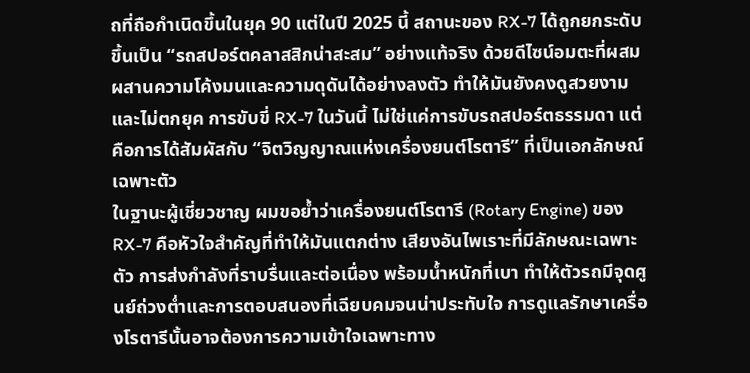ถที่ถือกำเนิดขึ้นในยุค 90 แต่ในปี 2025 นี้ สถานะของ RX-7 ได้ถูกยกระดับขึ้นเป็น “รถสปอร์ตคลาสสิกน่าสะสม” อย่างแท้จริง ด้วยดีไซน์อมตะที่ผสมผสานความโค้งมนและความดุดันได้อย่างลงตัว ทำให้มันยังคงดูสวยงามและไม่ตกยุค การขับขี่ RX-7 ในวันนี้ ไม่ใช่แค่การขับรถสปอร์ตธรรมดา แต่คือการได้สัมผัสกับ “จิตวิญญาณแห่งเครื่องยนต์โรตารี” ที่เป็นเอกลักษณ์เฉพาะตัว
ในฐานะผู้เชี่ยวชาญ ผมขอย้ำว่าเครื่องยนต์โรตารี (Rotary Engine) ของ RX-7 คือหัวใจสำคัญที่ทำให้มันแตกต่าง เสียงอันไพเราะที่มีลักษณะเฉพาะตัว การส่งกำลังที่ราบรื่นและต่อเนื่อง พร้อมน้ำหนักที่เบา ทำให้ตัวรถมีจุดศูนย์ถ่วงต่ำและการตอบสนองที่เฉียบคมจนน่าประทับใจ การดูแลรักษาเครื่องโรตารีนั้นอาจต้องการความเข้าใจเฉพาะทาง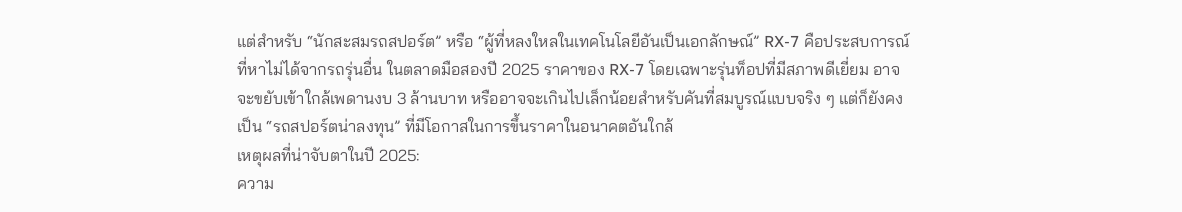แต่สำหรับ “นักสะสมรถสปอร์ต” หรือ “ผู้ที่หลงใหลในเทคโนโลยีอันเป็นเอกลักษณ์” RX-7 คือประสบการณ์ที่หาไม่ได้จากรถรุ่นอื่น ในตลาดมือสองปี 2025 ราคาของ RX-7 โดยเฉพาะรุ่นท็อปที่มีสภาพดีเยี่ยม อาจจะขยับเข้าใกล้เพดานงบ 3 ล้านบาท หรืออาจจะเกินไปเล็กน้อยสำหรับคันที่สมบูรณ์แบบจริง ๆ แต่ก็ยังคงเป็น “รถสปอร์ตน่าลงทุน” ที่มีโอกาสในการขึ้นราคาในอนาคตอันใกล้
เหตุผลที่น่าจับตาในปี 2025:
ความ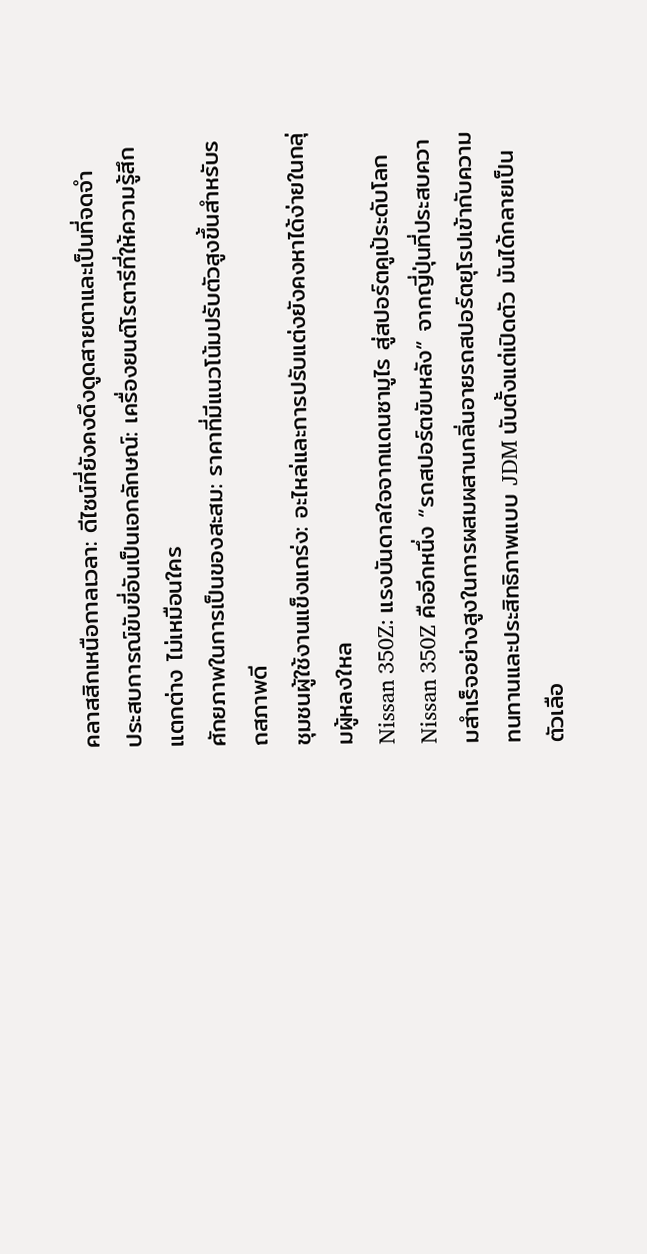คลาสสิกเหนือกาลเวลา: ดีไซน์ที่ยังคงดึงดูดสายตาและเป็นที่จดจำ
ประสบการณ์ขับขี่อันเป็นเอกลักษณ์: เครื่องยนต์โรตารีที่ให้ความรู้สึกแตกต่าง ไม่เหมือนใคร
ศักยภาพในการเป็นของสะสม: ราคาที่มีแนวโน้มปรับตัวสูงขึ้นสำหรับรถสภาพดี
ชุมชนผู้ใช้งานแข็งแกร่ง: อะไหล่และการปรับแต่งยังคงหาได้ง่ายในกลุ่มผู้หลงใหล
Nissan 350Z: แรงบันดาลใจจากแดนซามูไร สู่สปอร์ตคูเป้ระดับโลก
Nissan 350Z คืออีกหนึ่ง “รถสปอร์ตขับหลัง” จากญี่ปุ่นที่ประสบความสำเร็จอย่างสูงในการผสมผสานกลิ่นอายรถสปอร์ตยุโรปเข้ากับความทนทานและประสิทธิภาพแบบ JDM นับตั้งแต่เปิดตัว มันได้กลายเป็นตัวเลือ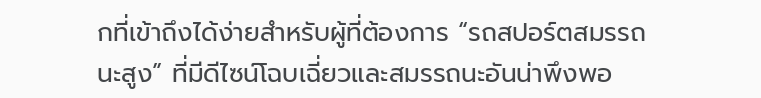กที่เข้าถึงได้ง่ายสำหรับผู้ที่ต้องการ “รถสปอร์ตสมรรถนะสูง” ที่มีดีไซน์โฉบเฉี่ยวและสมรรถนะอันน่าพึงพอ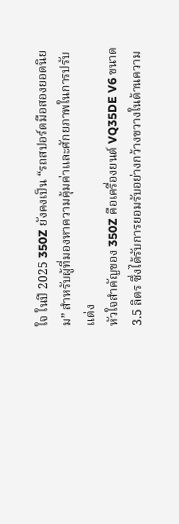ใจ ในปี 2025 350Z ยังคงเป็น “รถสปอร์ตมือสองยอดนิยม” สำหรับผู้ที่มองหาความคุ้มค่าและศักยภาพในการปรับแต่ง
หัวใจสำคัญของ 350Z คือเครื่องยนต์ VQ35DE V6 ขนาด 3.5 ลิตร ซึ่งได้รับการยอมรับอย่างกว้างขวางในด้านความ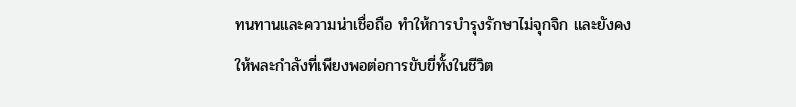ทนทานและความน่าเชื่อถือ ทำให้การบำรุงรักษาไม่จุกจิก และยังคงให้พละกำลังที่เพียงพอต่อการขับขี่ทั้งในชีวิต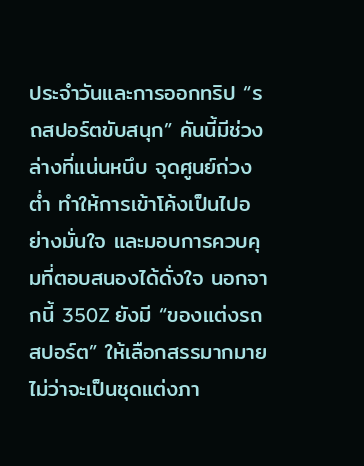ประจำวันและการออกทริป “รถสปอร์ตขับสนุก” คันนี้มีช่วงล่างที่แน่นหนึบ จุดศูนย์ถ่วงต่ำ ทำให้การเข้าโค้งเป็นไปอย่างมั่นใจ และมอบการควบคุมที่ตอบสนองได้ดั่งใจ นอกจากนี้ 350Z ยังมี “ของแต่งรถสปอร์ต” ให้เลือกสรรมากมาย ไม่ว่าจะเป็นชุดแต่งภา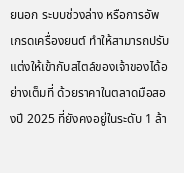ยนอก ระบบช่วงล่าง หรือการอัพเกรดเครื่องยนต์ ทำให้สามารถปรับแต่งให้เข้ากับสไตล์ของเจ้าของได้อย่างเต็มที่ ด้วยราคาในตลาดมือสองปี 2025 ที่ยังคงอยู่ในระดับ 1 ล้า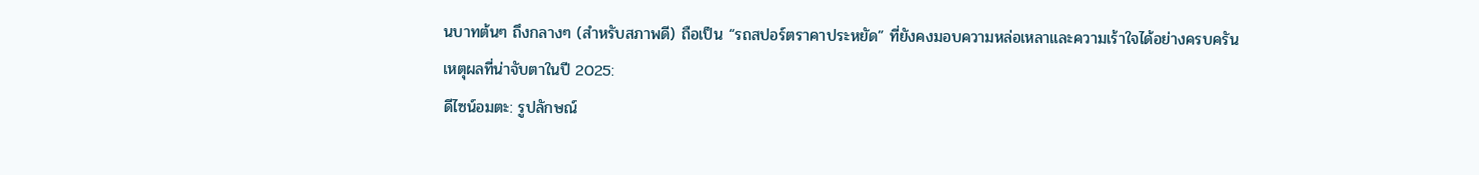นบาทต้นๆ ถึงกลางๆ (สำหรับสภาพดี) ถือเป็น “รถสปอร์ตราคาประหยัด” ที่ยังคงมอบความหล่อเหลาและความเร้าใจได้อย่างครบครัน
เหตุผลที่น่าจับตาในปี 2025:
ดีไซน์อมตะ: รูปลักษณ์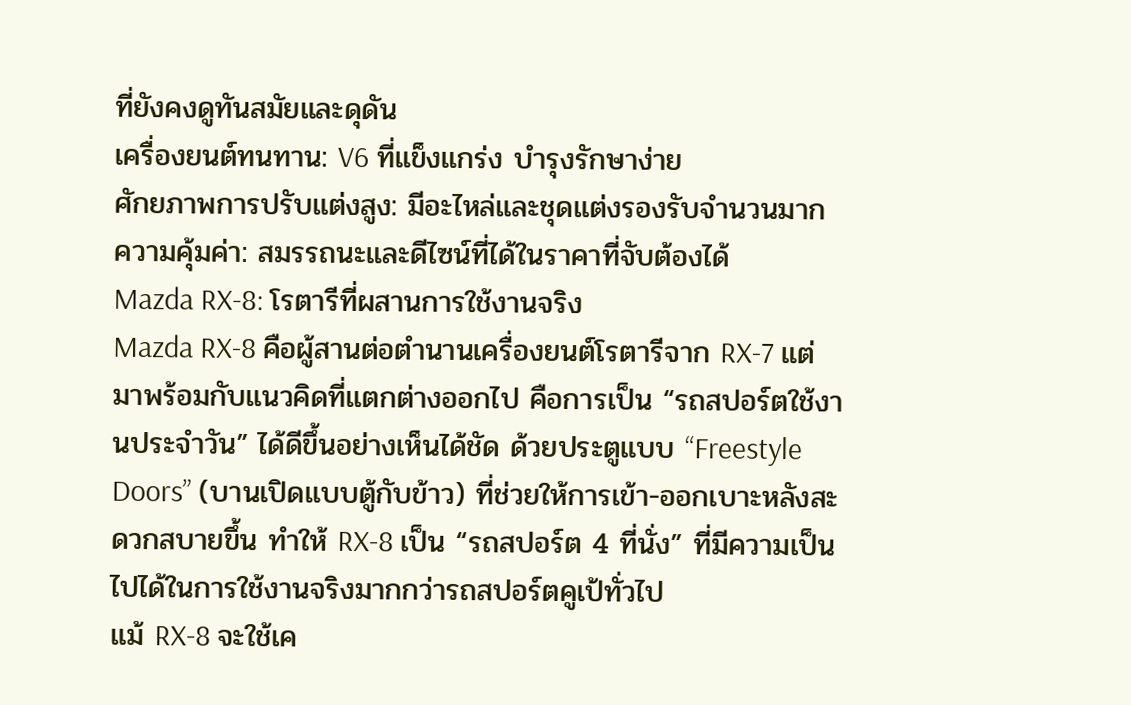ที่ยังคงดูทันสมัยและดุดัน
เครื่องยนต์ทนทาน: V6 ที่แข็งแกร่ง บำรุงรักษาง่าย
ศักยภาพการปรับแต่งสูง: มีอะไหล่และชุดแต่งรองรับจำนวนมาก
ความคุ้มค่า: สมรรถนะและดีไซน์ที่ได้ในราคาที่จับต้องได้
Mazda RX-8: โรตารีที่ผสานการใช้งานจริง
Mazda RX-8 คือผู้สานต่อตำนานเครื่องยนต์โรตารีจาก RX-7 แต่มาพร้อมกับแนวคิดที่แตกต่างออกไป คือการเป็น “รถสปอร์ตใช้งานประจำวัน” ได้ดีขึ้นอย่างเห็นได้ชัด ด้วยประตูแบบ “Freestyle Doors” (บานเปิดแบบตู้กับข้าว) ที่ช่วยให้การเข้า-ออกเบาะหลังสะดวกสบายขึ้น ทำให้ RX-8 เป็น “รถสปอร์ต 4 ที่นั่ง” ที่มีความเป็นไปได้ในการใช้งานจริงมากกว่ารถสปอร์ตคูเป้ทั่วไป
แม้ RX-8 จะใช้เค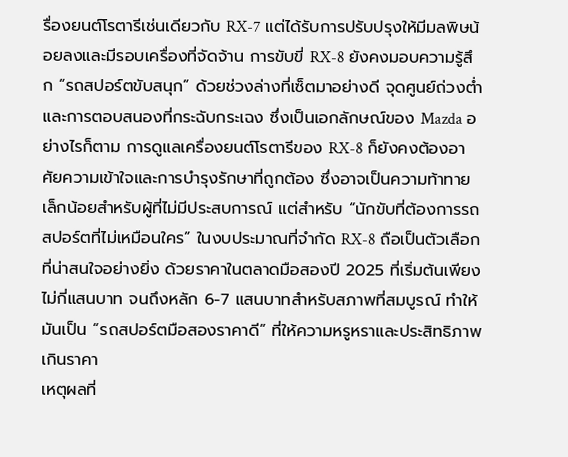รื่องยนต์โรตารีเช่นเดียวกับ RX-7 แต่ได้รับการปรับปรุงให้มีมลพิษน้อยลงและมีรอบเครื่องที่จัดจ้าน การขับขี่ RX-8 ยังคงมอบความรู้สึก “รถสปอร์ตขับสนุก” ด้วยช่วงล่างที่เซ็ตมาอย่างดี จุดศูนย์ถ่วงต่ำ และการตอบสนองที่กระฉับกระเฉง ซึ่งเป็นเอกลักษณ์ของ Mazda อย่างไรก็ตาม การดูแลเครื่องยนต์โรตารีของ RX-8 ก็ยังคงต้องอาศัยความเข้าใจและการบำรุงรักษาที่ถูกต้อง ซึ่งอาจเป็นความท้าทายเล็กน้อยสำหรับผู้ที่ไม่มีประสบการณ์ แต่สำหรับ “นักขับที่ต้องการรถสปอร์ตที่ไม่เหมือนใคร” ในงบประมาณที่จำกัด RX-8 ถือเป็นตัวเลือกที่น่าสนใจอย่างยิ่ง ด้วยราคาในตลาดมือสองปี 2025 ที่เริ่มต้นเพียงไม่กี่แสนบาท จนถึงหลัก 6-7 แสนบาทสำหรับสภาพที่สมบูรณ์ ทำให้มันเป็น “รถสปอร์ตมือสองราคาดี” ที่ให้ความหรูหราและประสิทธิภาพเกินราคา
เหตุผลที่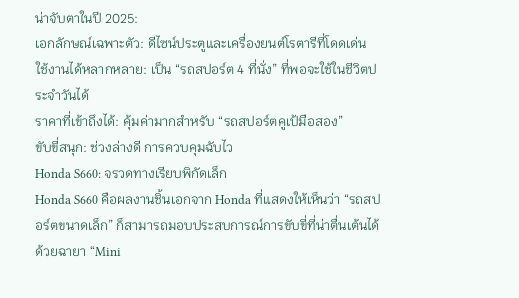น่าจับตาในปี 2025:
เอกลักษณ์เฉพาะตัว: ดีไซน์ประตูและเครื่องยนต์โรตารีที่โดดเด่น
ใช้งานได้หลากหลาย: เป็น “รถสปอร์ต 4 ที่นั่ง” ที่พอจะใช้ในชีวิตประจำวันได้
ราคาที่เข้าถึงได้: คุ้มค่ามากสำหรับ “รถสปอร์ตคูเป้มือสอง”
ขับขี่สนุก: ช่วงล่างดี การควบคุมฉับไว
Honda S660: จรวดทางเรียบพิกัดเล็ก
Honda S660 คือผลงานชิ้นเอกจาก Honda ที่แสดงให้เห็นว่า “รถสปอร์ตขนาดเล็ก” ก็สามารถมอบประสบการณ์การขับขี่ที่น่าตื่นเต้นได้ ด้วยฉายา “Mini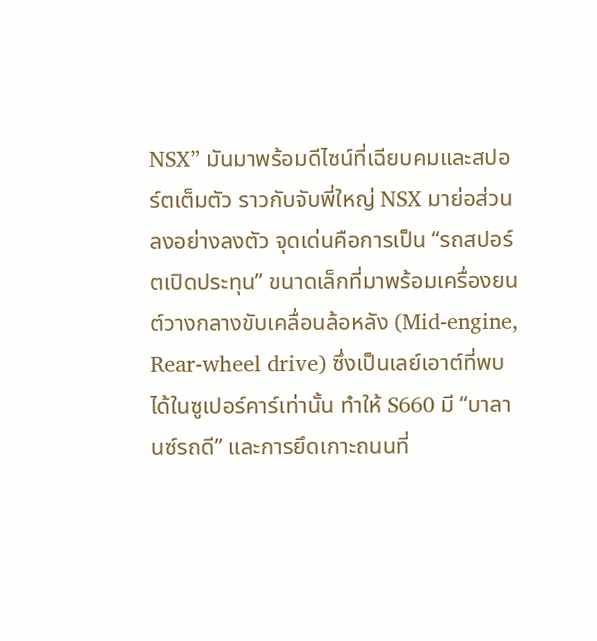NSX” มันมาพร้อมดีไซน์ที่เฉียบคมและสปอร์ตเต็มตัว ราวกับจับพี่ใหญ่ NSX มาย่อส่วนลงอย่างลงตัว จุดเด่นคือการเป็น “รถสปอร์ตเปิดประทุน” ขนาดเล็กที่มาพร้อมเครื่องยนต์วางกลางขับเคลื่อนล้อหลัง (Mid-engine, Rear-wheel drive) ซึ่งเป็นเลย์เอาต์ที่พบได้ในซูเปอร์คาร์เท่านั้น ทำให้ S660 มี “บาลานซ์รถดี” และการยึดเกาะถนนที่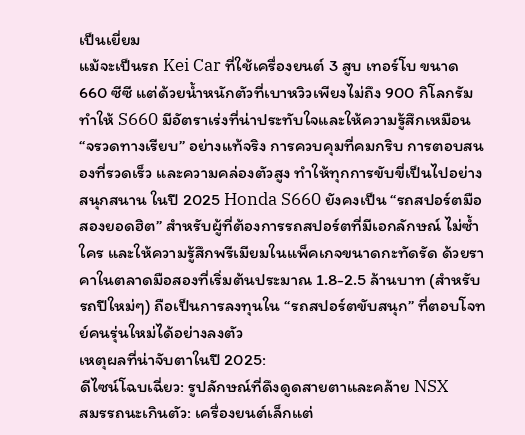เป็นเยี่ยม
แม้จะเป็นรถ Kei Car ที่ใช้เครื่องยนต์ 3 สูบ เทอร์โบ ขนาด 660 ซีซี แต่ด้วยน้ำหนักตัวที่เบาหวิวเพียงไม่ถึง 900 กิโลกรัม ทำให้ S660 มีอัตราเร่งที่น่าประทับใจและให้ความรู้สึกเหมือน “จรวดทางเรียบ” อย่างแท้จริง การควบคุมที่คมกริบ การตอบสนองที่รวดเร็ว และความคล่องตัวสูง ทำให้ทุกการขับขี่เป็นไปอย่างสนุกสนาน ในปี 2025 Honda S660 ยังคงเป็น “รถสปอร์ตมือสองยอดฮิต” สำหรับผู้ที่ต้องการรถสปอร์ตที่มีเอกลักษณ์ ไม่ซ้ำใคร และให้ความรู้สึกพรีเมียมในแพ็คเกจขนาดกะทัดรัด ด้วยราคาในตลาดมือสองที่เริ่มต้นประมาณ 1.8-2.5 ล้านบาท (สำหรับรถปีใหม่ๆ) ถือเป็นการลงทุนใน “รถสปอร์ตขับสนุก” ที่ตอบโจทย์คนรุ่นใหม่ได้อย่างลงตัว
เหตุผลที่น่าจับตาในปี 2025:
ดีไซน์โฉบเฉี่ยว: รูปลักษณ์ที่ดึงดูดสายตาและคล้าย NSX
สมรรถนะเกินตัว: เครื่องยนต์เล็กแต่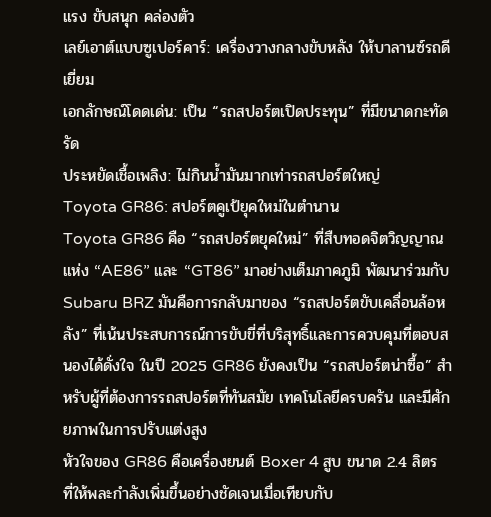แรง ขับสนุก คล่องตัว
เลย์เอาต์แบบซูเปอร์คาร์: เครื่องวางกลางขับหลัง ให้บาลานซ์รถดีเยี่ยม
เอกลักษณ์โดดเด่น: เป็น “รถสปอร์ตเปิดประทุน” ที่มีขนาดกะทัดรัด
ประหยัดเชื้อเพลิง: ไม่กินน้ำมันมากเท่ารถสปอร์ตใหญ่
Toyota GR86: สปอร์ตคูเป้ยุคใหม่ในตำนาน
Toyota GR86 คือ “รถสปอร์ตยุคใหม่” ที่สืบทอดจิตวิญญาณแห่ง “AE86” และ “GT86” มาอย่างเต็มภาคภูมิ พัฒนาร่วมกับ Subaru BRZ มันคือการกลับมาของ “รถสปอร์ตขับเคลื่อนล้อหลัง” ที่เน้นประสบการณ์การขับขี่ที่บริสุทธิ์และการควบคุมที่ตอบสนองได้ดั่งใจ ในปี 2025 GR86 ยังคงเป็น “รถสปอร์ตน่าซื้อ” สำหรับผู้ที่ต้องการรถสปอร์ตที่ทันสมัย เทคโนโลยีครบครัน และมีศักยภาพในการปรับแต่งสูง
หัวใจของ GR86 คือเครื่องยนต์ Boxer 4 สูบ ขนาด 2.4 ลิตร ที่ให้พละกำลังเพิ่มขึ้นอย่างชัดเจนเมื่อเทียบกับ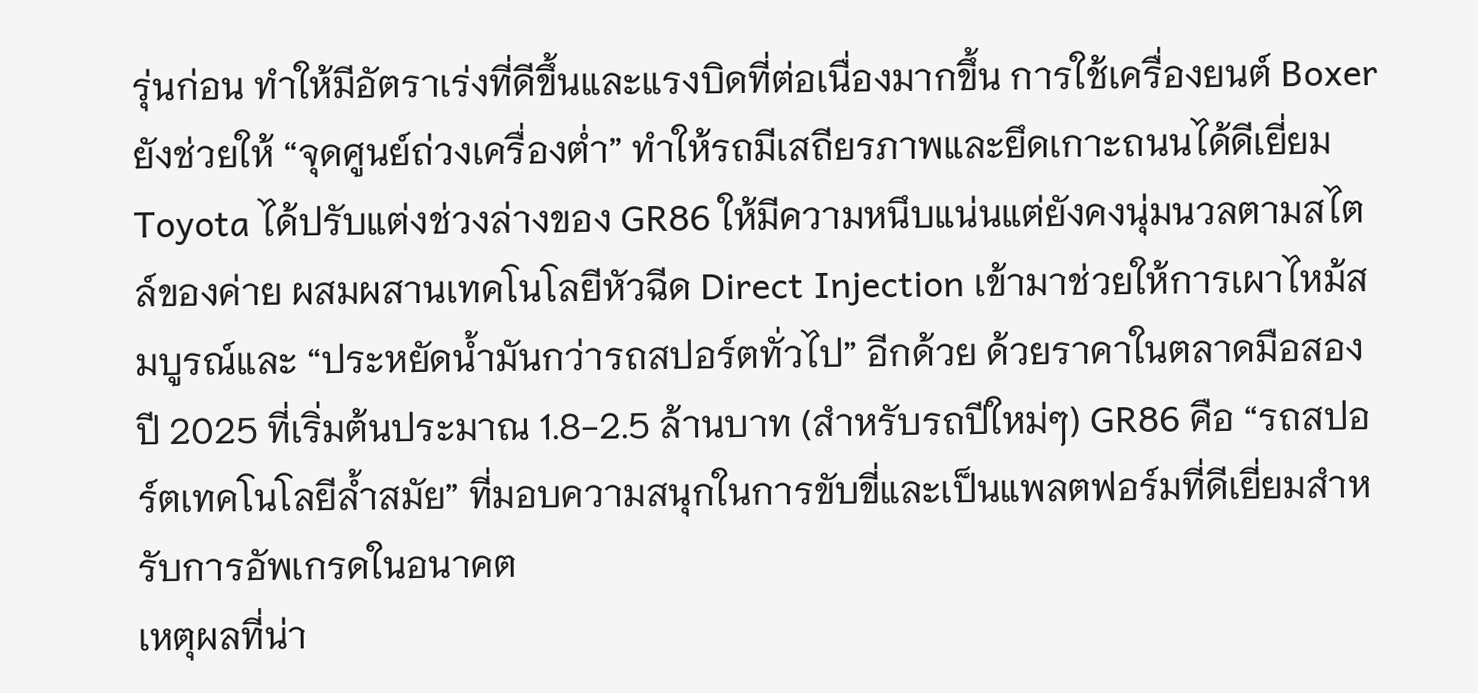รุ่นก่อน ทำให้มีอัตราเร่งที่ดีขึ้นและแรงบิดที่ต่อเนื่องมากขึ้น การใช้เครื่องยนต์ Boxer ยังช่วยให้ “จุดศูนย์ถ่วงเครื่องต่ำ” ทำให้รถมีเสถียรภาพและยึดเกาะถนนได้ดีเยี่ยม Toyota ได้ปรับแต่งช่วงล่างของ GR86 ให้มีความหนึบแน่นแต่ยังคงนุ่มนวลตามสไตล์ของค่าย ผสมผสานเทคโนโลยีหัวฉีด Direct Injection เข้ามาช่วยให้การเผาไหม้สมบูรณ์และ “ประหยัดน้ำมันกว่ารถสปอร์ตทั่วไป” อีกด้วย ด้วยราคาในตลาดมือสองปี 2025 ที่เริ่มต้นประมาณ 1.8-2.5 ล้านบาท (สำหรับรถปีใหม่ๆ) GR86 คือ “รถสปอร์ตเทคโนโลยีล้ำสมัย” ที่มอบความสนุกในการขับขี่และเป็นแพลตฟอร์มที่ดีเยี่ยมสำหรับการอัพเกรดในอนาคต
เหตุผลที่น่า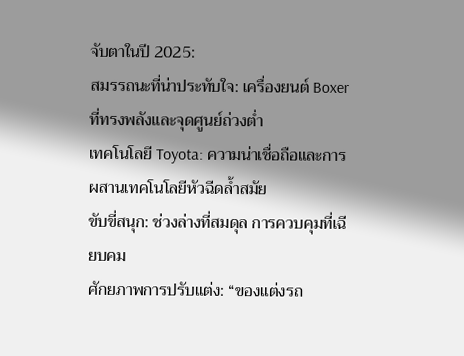จับตาในปี 2025:
สมรรถนะที่น่าประทับใจ: เครื่องยนต์ Boxer ที่ทรงพลังและจุดศูนย์ถ่วงต่ำ
เทคโนโลยี Toyota: ความน่าเชื่อถือและการผสานเทคโนโลยีหัวฉีดล้ำสมัย
ขับขี่สนุก: ช่วงล่างที่สมดุล การควบคุมที่เฉียบคม
ศักยภาพการปรับแต่ง: “ของแต่งรถ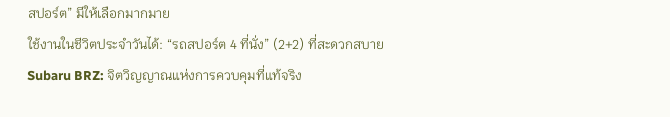สปอร์ต” มีให้เลือกมากมาย
ใช้งานในชีวิตประจำวันได้: “รถสปอร์ต 4 ที่นั่ง” (2+2) ที่สะดวกสบาย
Subaru BRZ: จิตวิญญาณแห่งการควบคุมที่แท้จริง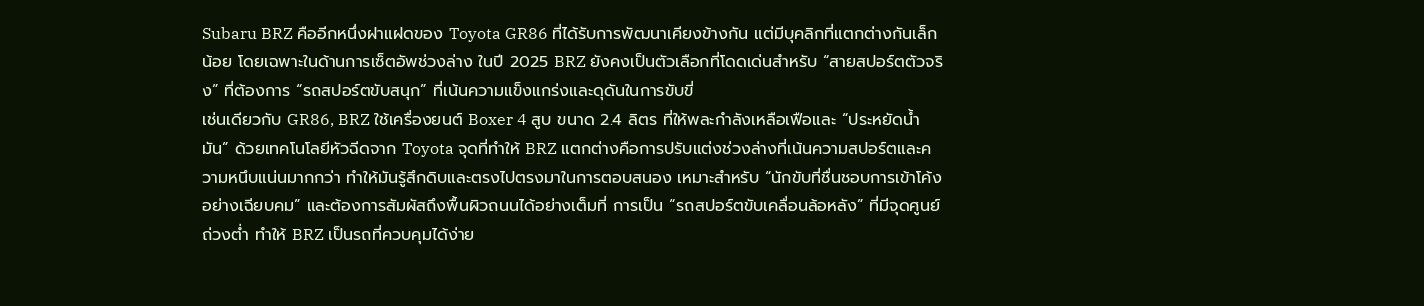Subaru BRZ คืออีกหนึ่งฝาแฝดของ Toyota GR86 ที่ได้รับการพัฒนาเคียงข้างกัน แต่มีบุคลิกที่แตกต่างกันเล็กน้อย โดยเฉพาะในด้านการเซ็ตอัพช่วงล่าง ในปี 2025 BRZ ยังคงเป็นตัวเลือกที่โดดเด่นสำหรับ “สายสปอร์ตตัวจริง” ที่ต้องการ “รถสปอร์ตขับสนุก” ที่เน้นความแข็งแกร่งและดุดันในการขับขี่
เช่นเดียวกับ GR86, BRZ ใช้เครื่องยนต์ Boxer 4 สูบ ขนาด 2.4 ลิตร ที่ให้พละกำลังเหลือเฟือและ “ประหยัดน้ำมัน” ด้วยเทคโนโลยีหัวฉีดจาก Toyota จุดที่ทำให้ BRZ แตกต่างคือการปรับแต่งช่วงล่างที่เน้นความสปอร์ตและความหนึบแน่นมากกว่า ทำให้มันรู้สึกดิบและตรงไปตรงมาในการตอบสนอง เหมาะสำหรับ “นักขับที่ชื่นชอบการเข้าโค้งอย่างเฉียบคม” และต้องการสัมผัสถึงพื้นผิวถนนได้อย่างเต็มที่ การเป็น “รถสปอร์ตขับเคลื่อนล้อหลัง” ที่มีจุดศูนย์ถ่วงต่ำ ทำให้ BRZ เป็นรถที่ควบคุมได้ง่าย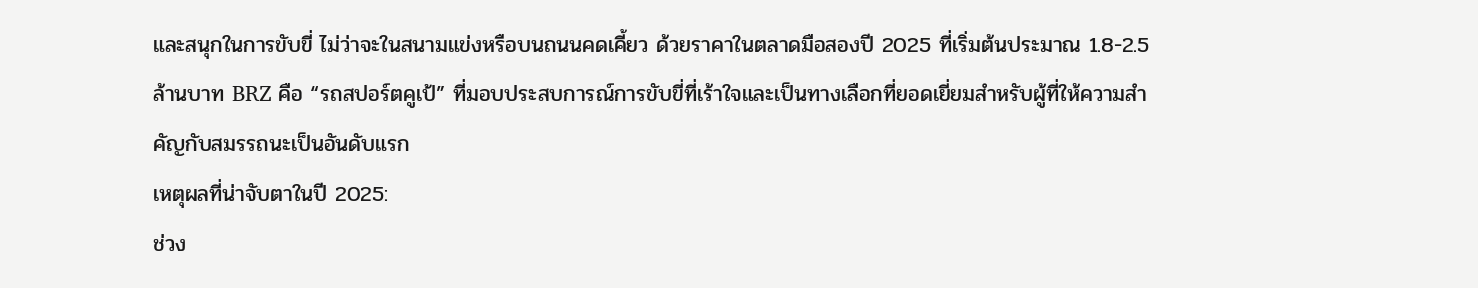และสนุกในการขับขี่ ไม่ว่าจะในสนามแข่งหรือบนถนนคดเคี้ยว ด้วยราคาในตลาดมือสองปี 2025 ที่เริ่มต้นประมาณ 1.8-2.5 ล้านบาท BRZ คือ “รถสปอร์ตคูเป้” ที่มอบประสบการณ์การขับขี่ที่เร้าใจและเป็นทางเลือกที่ยอดเยี่ยมสำหรับผู้ที่ให้ความสำคัญกับสมรรถนะเป็นอันดับแรก
เหตุผลที่น่าจับตาในปี 2025:
ช่วง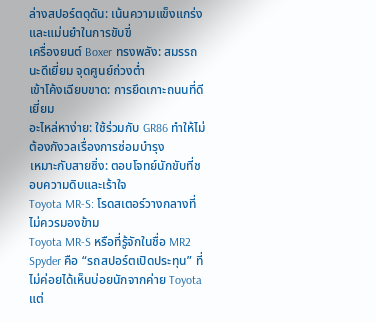ล่างสปอร์ตดุดัน: เน้นความแข็งแกร่งและแม่นยำในการขับขี่
เครื่องยนต์ Boxer ทรงพลัง: สมรรถนะดีเยี่ยม จุดศูนย์ถ่วงต่ำ
เข้าโค้งเฉียบขาด: การยึดเกาะถนนที่ดีเยี่ยม
อะไหล่หาง่าย: ใช้ร่วมกับ GR86 ทำให้ไม่ต้องกังวลเรื่องการซ่อมบำรุง
เหมาะกับสายซิ่ง: ตอบโจทย์นักขับที่ชอบความดิบและเร้าใจ
Toyota MR-S: โรดสเตอร์วางกลางที่ไม่ควรมองข้าม
Toyota MR-S หรือที่รู้จักในชื่อ MR2 Spyder คือ “รถสปอร์ตเปิดประทุน” ที่ไม่ค่อยได้เห็นบ่อยนักจากค่าย Toyota แต่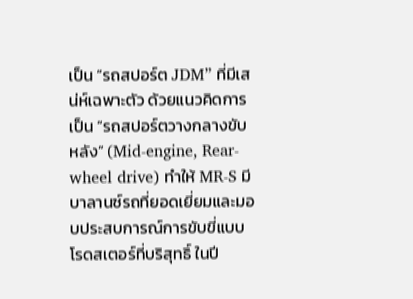เป็น “รถสปอร์ต JDM” ที่มีเสน่ห์เฉพาะตัว ด้วยแนวคิดการเป็น “รถสปอร์ตวางกลางขับหลัง” (Mid-engine, Rear-wheel drive) ทำให้ MR-S มีบาลานซ์รถที่ยอดเยี่ยมและมอบประสบการณ์การขับขี่แบบโรดสเตอร์ที่บริสุทธิ์ ในปี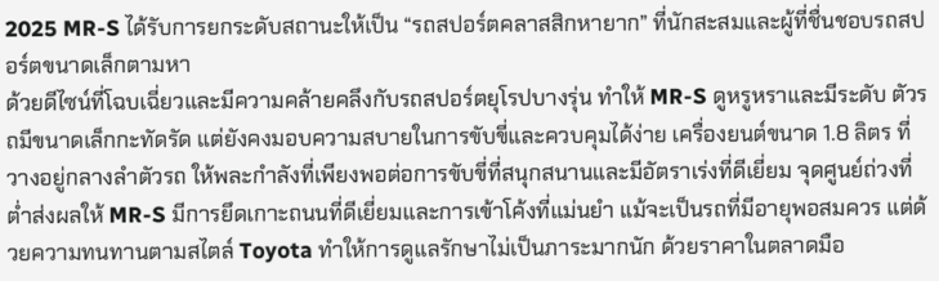2025 MR-S ได้รับการยกระดับสถานะให้เป็น “รถสปอร์ตคลาสสิกหายาก” ที่นักสะสมและผู้ที่ชื่นชอบรถสปอร์ตขนาดเล็กตามหา
ด้วยดีไซน์ที่โฉบเฉี่ยวและมีความคล้ายคลึงกับรถสปอร์ตยุโรปบางรุ่น ทำให้ MR-S ดูหรูหราและมีระดับ ตัวรถมีขนาดเล็กกะทัดรัด แต่ยังคงมอบความสบายในการขับขี่และควบคุมได้ง่าย เครื่องยนต์ขนาด 1.8 ลิตร ที่วางอยู่กลางลำตัวรถ ให้พละกำลังที่เพียงพอต่อการขับขี่ที่สนุกสนานและมีอัตราเร่งที่ดีเยี่ยม จุดศูนย์ถ่วงที่ต่ำส่งผลให้ MR-S มีการยึดเกาะถนนที่ดีเยี่ยมและการเข้าโค้งที่แม่นยำ แม้จะเป็นรถที่มีอายุพอสมควร แต่ด้วยความทนทานตามสไตล์ Toyota ทำให้การดูแลรักษาไม่เป็นภาระมากนัก ด้วยราคาในตลาดมือ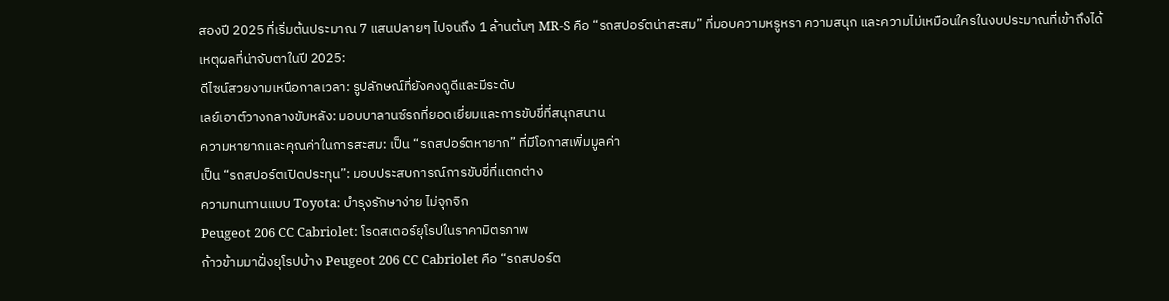สองปี 2025 ที่เริ่มต้นประมาณ 7 แสนปลายๆ ไปจนถึง 1 ล้านต้นๆ MR-S คือ “รถสปอร์ตน่าสะสม” ที่มอบความหรูหรา ความสนุก และความไม่เหมือนใครในงบประมาณที่เข้าถึงได้
เหตุผลที่น่าจับตาในปี 2025:
ดีไซน์สวยงามเหนือกาลเวลา: รูปลักษณ์ที่ยังคงดูดีและมีระดับ
เลย์เอาต์วางกลางขับหลัง: มอบบาลานซ์รถที่ยอดเยี่ยมและการขับขี่ที่สนุกสนาน
ความหายากและคุณค่าในการสะสม: เป็น “รถสปอร์ตหายาก” ที่มีโอกาสเพิ่มมูลค่า
เป็น “รถสปอร์ตเปิดประทุน”: มอบประสบการณ์การขับขี่ที่แตกต่าง
ความทนทานแบบ Toyota: บำรุงรักษาง่าย ไม่จุกจิก
Peugeot 206 CC Cabriolet: โรดสเตอร์ยุโรปในราคามิตรภาพ
ก้าวข้ามมาฝั่งยุโรปบ้าง Peugeot 206 CC Cabriolet คือ “รถสปอร์ต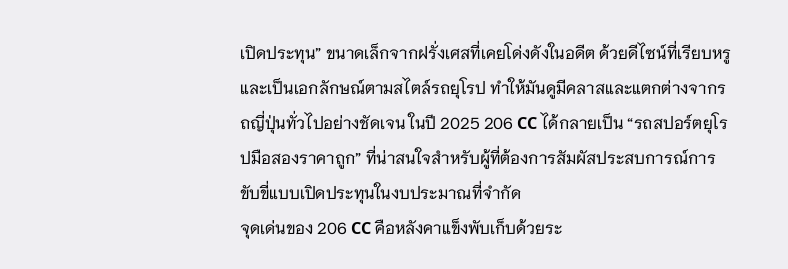เปิดประทุน” ขนาดเล็กจากฝรั่งเศสที่เคยโด่งดังในอดีต ด้วยดีไซน์ที่เรียบหรูและเป็นเอกลักษณ์ตามสไตล์รถยุโรป ทำให้มันดูมีคลาสและแตกต่างจากรถญี่ปุ่นทั่วไปอย่างชัดเจน ในปี 2025 206 CC ได้กลายเป็น “รถสปอร์ตยุโรปมือสองราคาถูก” ที่น่าสนใจสำหรับผู้ที่ต้องการสัมผัสประสบการณ์การขับขี่แบบเปิดประทุนในงบประมาณที่จำกัด
จุดเด่นของ 206 CC คือหลังคาแข็งพับเก็บด้วยระ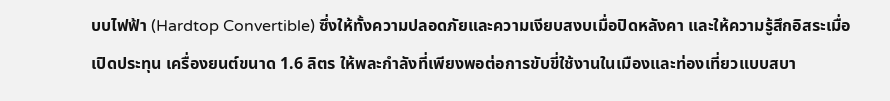บบไฟฟ้า (Hardtop Convertible) ซึ่งให้ทั้งความปลอดภัยและความเงียบสงบเมื่อปิดหลังคา และให้ความรู้สึกอิสระเมื่อเปิดประทุน เครื่องยนต์ขนาด 1.6 ลิตร ให้พละกำลังที่เพียงพอต่อการขับขี่ใช้งานในเมืองและท่องเที่ยวแบบสบา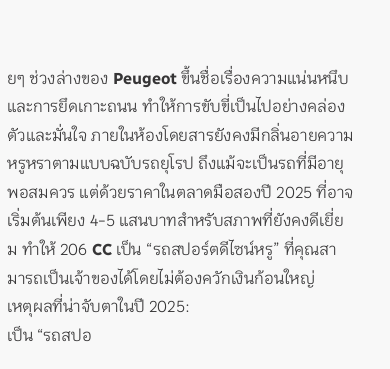ยๆ ช่วงล่างของ Peugeot ขึ้นชื่อเรื่องความแน่นหนึบและการยึดเกาะถนน ทำให้การขับขี่เป็นไปอย่างคล่องตัวและมั่นใจ ภายในห้องโดยสารยังคงมีกลิ่นอายความหรูหราตามแบบฉบับรถยุโรป ถึงแม้จะเป็นรถที่มีอายุพอสมควร แต่ด้วยราคาในตลาดมือสองปี 2025 ที่อาจเริ่มต้นเพียง 4-5 แสนบาทสำหรับสภาพที่ยังคงดีเยี่ยม ทำให้ 206 CC เป็น “รถสปอร์ตดีไซน์หรู” ที่คุณสามารถเป็นเจ้าของได้โดยไม่ต้องควักเงินก้อนใหญ่
เหตุผลที่น่าจับตาในปี 2025:
เป็น “รถสปอ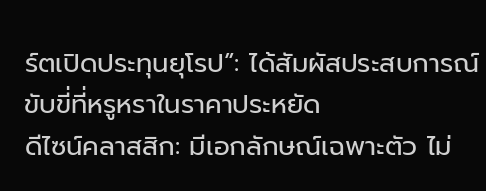ร์ตเปิดประทุนยุโรป”: ได้สัมผัสประสบการณ์ขับขี่ที่หรูหราในราคาประหยัด
ดีไซน์คลาสสิก: มีเอกลักษณ์เฉพาะตัว ไม่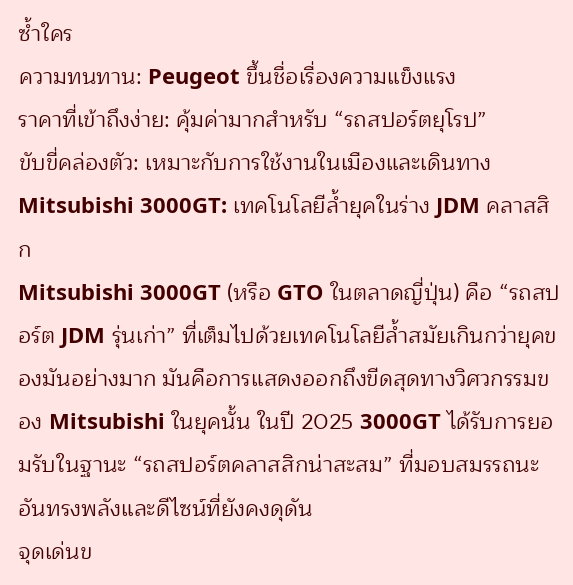ซ้ำใคร
ความทนทาน: Peugeot ขึ้นชื่อเรื่องความแข็งแรง
ราคาที่เข้าถึงง่าย: คุ้มค่ามากสำหรับ “รถสปอร์ตยุโรป”
ขับขี่คล่องตัว: เหมาะกับการใช้งานในเมืองและเดินทาง
Mitsubishi 3000GT: เทคโนโลยีล้ำยุคในร่าง JDM คลาสสิก
Mitsubishi 3000GT (หรือ GTO ในตลาดญี่ปุ่น) คือ “รถสปอร์ต JDM รุ่นเก่า” ที่เต็มไปด้วยเทคโนโลยีล้ำสมัยเกินกว่ายุคของมันอย่างมาก มันคือการแสดงออกถึงขีดสุดทางวิศวกรรมของ Mitsubishi ในยุคนั้น ในปี 2025 3000GT ได้รับการยอมรับในฐานะ “รถสปอร์ตคลาสสิกน่าสะสม” ที่มอบสมรรถนะอันทรงพลังและดีไซน์ที่ยังคงดุดัน
จุดเด่นข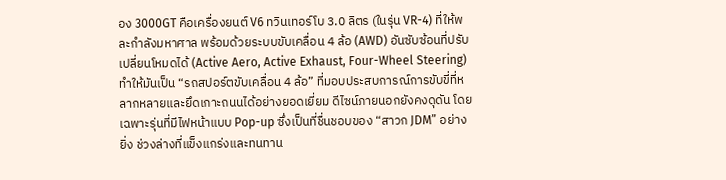อง 3000GT คือเครื่องยนต์ V6 ทวินเทอร์โบ 3.0 ลิตร (ในรุ่น VR-4) ที่ให้พละกำลังมหาศาล พร้อมด้วยระบบขับเคลื่อน 4 ล้อ (AWD) อันซับซ้อนที่ปรับเปลี่ยนโหมดได้ (Active Aero, Active Exhaust, Four-Wheel Steering) ทำให้มันเป็น “รถสปอร์ตขับเคลื่อน 4 ล้อ” ที่มอบประสบการณ์การขับขี่ที่หลากหลายและยึดเกาะถนนได้อย่างยอดเยี่ยม ดีไซน์ภายนอกยังคงดุดัน โดยเฉพาะรุ่นที่มีไฟหน้าแบบ Pop-up ซึ่งเป็นที่ชื่นชอบของ “สาวก JDM” อย่างยิ่ง ช่วงล่างที่แข็งแกร่งและทนทาน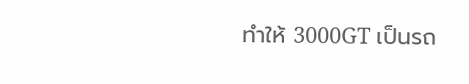ทำให้ 3000GT เป็นรถ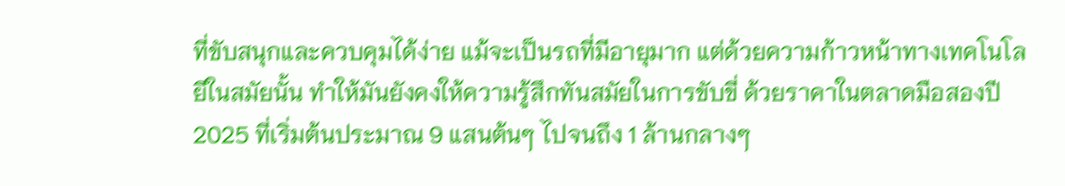ที่ขับสนุกและควบคุมได้ง่าย แม้จะเป็นรถที่มีอายุมาก แต่ด้วยความก้าวหน้าทางเทคโนโลยีในสมัยนั้น ทำให้มันยังคงให้ความรู้สึกทันสมัยในการขับขี่ ด้วยราคาในตลาดมือสองปี 2025 ที่เริ่มต้นประมาณ 9 แสนต้นๆ ไปจนถึง 1 ล้านกลางๆ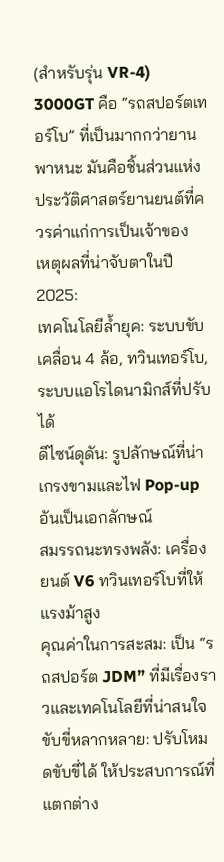(สำหรับรุ่น VR-4) 3000GT คือ “รถสปอร์ตเทอร์โบ” ที่เป็นมากกว่ายานพาหนะ มันคือชิ้นส่วนแห่งประวัติศาสตร์ยานยนต์ที่ควรค่าแก่การเป็นเจ้าของ
เหตุผลที่น่าจับตาในปี 2025:
เทคโนโลยีล้ำยุค: ระบบขับเคลื่อน 4 ล้อ, ทวินเทอร์โบ, ระบบแอโรไดนามิกส์ที่ปรับได้
ดีไซน์ดุดัน: รูปลักษณ์ที่น่าเกรงขามและไฟ Pop-up อันเป็นเอกลักษณ์
สมรรถนะทรงพลัง: เครื่องยนต์ V6 ทวินเทอร์โบที่ให้แรงม้าสูง
คุณค่าในการสะสม: เป็น “รถสปอร์ต JDM” ที่มีเรื่องราวและเทคโนโลยีที่น่าสนใจ
ขับขี่หลากหลาย: ปรับโหมดขับขี่ได้ ให้ประสบการณ์ที่แตกต่าง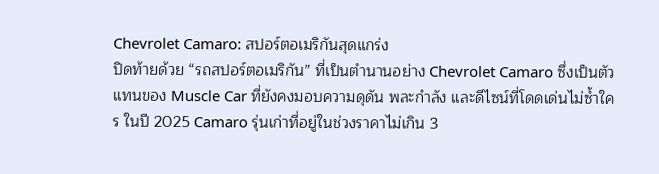Chevrolet Camaro: สปอร์ตอเมริกันสุดแกร่ง
ปิดท้ายด้วย “รถสปอร์ตอเมริกัน” ที่เป็นตำนานอย่าง Chevrolet Camaro ซึ่งเป็นตัวแทนของ Muscle Car ที่ยังคงมอบความดุดัน พละกำลัง และดีไซน์ที่โดดเด่นไม่ซ้ำใคร ในปี 2025 Camaro รุ่นเก่าที่อยู่ในช่วงราคาไม่เกิน 3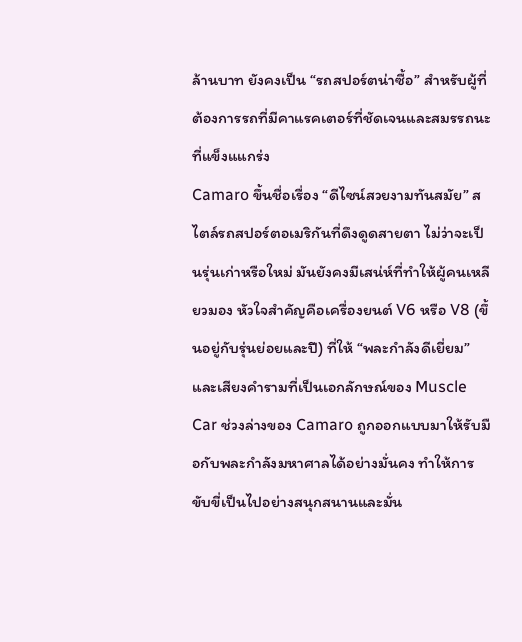ล้านบาท ยังคงเป็น “รถสปอร์ตน่าซื้อ” สำหรับผู้ที่ต้องการรถที่มีคาแรคเตอร์ที่ชัดเจนและสมรรถนะที่แข็งแแกร่ง
Camaro ขึ้นชื่อเรื่อง “ดีไซน์สวยงามทันสมัย” สไตล์รถสปอร์ตอเมริกันที่ดึงดูดสายตา ไม่ว่าจะเป็นรุ่นเก่าหรือใหม่ มันยังคงมีเสน่ห์ที่ทำให้ผู้คนเหลียวมอง หัวใจสำคัญคือเครื่องยนต์ V6 หรือ V8 (ขึ้นอยู่กับรุ่นย่อยและปี) ที่ให้ “พละกำลังดีเยี่ยม” และเสียงคำรามที่เป็นเอกลักษณ์ของ Muscle Car ช่วงล่างของ Camaro ถูกออกแบบมาให้รับมือกับพละกำลังมหาศาลได้อย่างมั่นคง ทำให้การขับขี่เป็นไปอย่างสนุกสนานและมั่น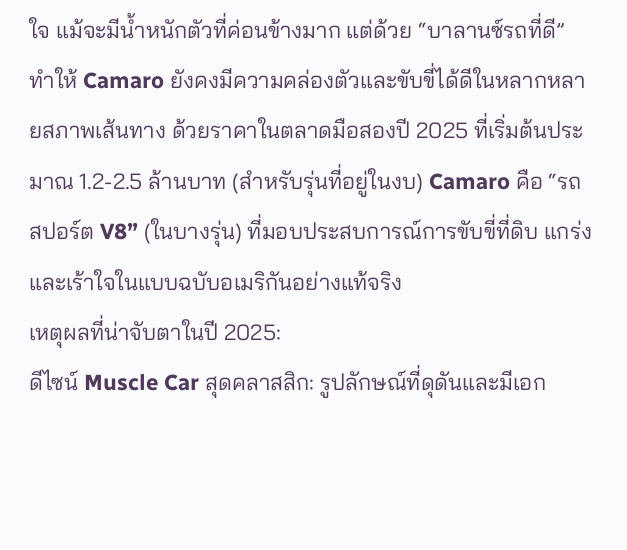ใจ แม้จะมีน้ำหนักตัวที่ค่อนข้างมาก แต่ด้วย “บาลานซ์รถที่ดี” ทำให้ Camaro ยังคงมีความคล่องตัวและขับขี่ได้ดีในหลากหลายสภาพเส้นทาง ด้วยราคาในตลาดมือสองปี 2025 ที่เริ่มต้นประมาณ 1.2-2.5 ล้านบาท (สำหรับรุ่นที่อยู่ในงบ) Camaro คือ “รถสปอร์ต V8” (ในบางรุ่น) ที่มอบประสบการณ์การขับขี่ที่ดิบ แกร่ง และเร้าใจในแบบฉบับอเมริกันอย่างแท้จริง
เหตุผลที่น่าจับตาในปี 2025:
ดีไซน์ Muscle Car สุดคลาสสิก: รูปลักษณ์ที่ดุดันและมีเอก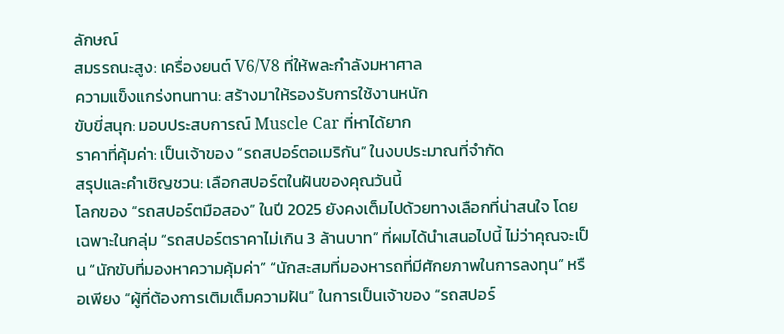ลักษณ์
สมรรถนะสูง: เครื่องยนต์ V6/V8 ที่ให้พละกำลังมหาศาล
ความแข็งแกร่งทนทาน: สร้างมาให้รองรับการใช้งานหนัก
ขับขี่สนุก: มอบประสบการณ์ Muscle Car ที่หาได้ยาก
ราคาที่คุ้มค่า: เป็นเจ้าของ “รถสปอร์ตอเมริกัน” ในงบประมาณที่จำกัด
สรุปและคำเชิญชวน: เลือกสปอร์ตในฝันของคุณวันนี้
โลกของ “รถสปอร์ตมือสอง” ในปี 2025 ยังคงเต็มไปด้วยทางเลือกที่น่าสนใจ โดยเฉพาะในกลุ่ม “รถสปอร์ตราคาไม่เกิน 3 ล้านบาท” ที่ผมได้นำเสนอไปนี้ ไม่ว่าคุณจะเป็น “นักขับที่มองหาความคุ้มค่า” “นักสะสมที่มองหารถที่มีศักยภาพในการลงทุน” หรือเพียง “ผู้ที่ต้องการเติมเต็มความฝัน” ในการเป็นเจ้าของ “รถสปอร์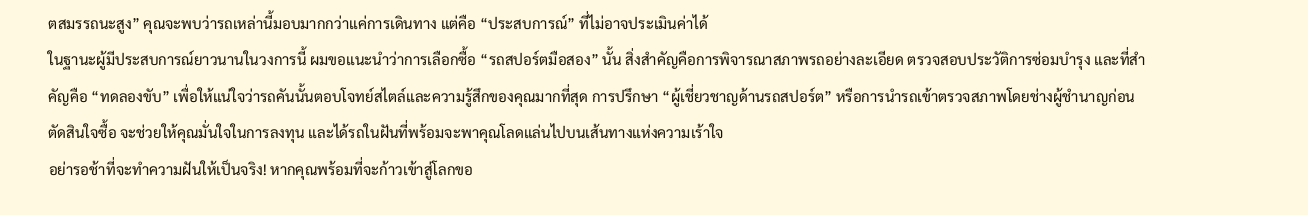ตสมรรถนะสูง” คุณจะพบว่ารถเหล่านี้มอบมากกว่าแค่การเดินทาง แต่คือ “ประสบการณ์” ที่ไม่อาจประเมินค่าได้
ในฐานะผู้มีประสบการณ์ยาวนานในวงการนี้ ผมขอแนะนำว่าการเลือกซื้อ “รถสปอร์ตมือสอง” นั้น สิ่งสำคัญคือการพิจารณาสภาพรถอย่างละเอียด ตรวจสอบประวัติการซ่อมบำรุง และที่สำคัญคือ “ทดลองขับ” เพื่อให้แน่ใจว่ารถคันนั้นตอบโจทย์สไตล์และความรู้สึกของคุณมากที่สุด การปรึกษา “ผู้เชี่ยวชาญด้านรถสปอร์ต” หรือการนำรถเข้าตรวจสภาพโดยช่างผู้ชำนาญก่อนตัดสินใจซื้อ จะช่วยให้คุณมั่นใจในการลงทุน และได้รถในฝันที่พร้อมจะพาคุณโลดแล่นไปบนเส้นทางแห่งความเร้าใจ
อย่ารอช้าที่จะทำความฝันให้เป็นจริง! หากคุณพร้อมที่จะก้าวเข้าสู่โลกขอ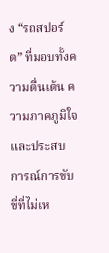ง “รถสปอร์ต” ที่มอบทั้งความตื่นเต้น ความภาคภูมิใจ และประสบการณ์การขับขี่ที่ไม่เห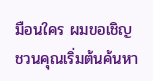มือนใคร ผมขอเชิญชวนคุณเริ่มต้นค้นหา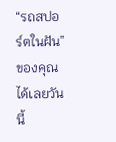“รถสปอร์ตในฝัน” ของคุณได้เลยวันนี้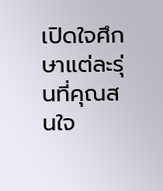เปิดใจศึกษาแต่ละรุ่นที่คุณสนใจ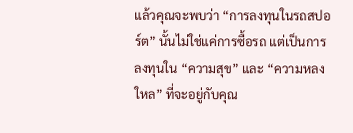แล้วคุณจะพบว่า “การลงทุนในรถสปอร์ต” นั้นไม่ใช่แค่การซื้อรถ แต่เป็นการลงทุนใน “ความสุข” และ “ความหลงใหล” ที่จะอยู่กับคุณ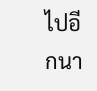ไปอีกนา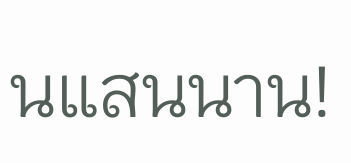นแสนนาน!